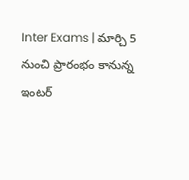Inter Exams | మార్చి 5 నుంచి ప్రారంభం కానున్న ఇంటర్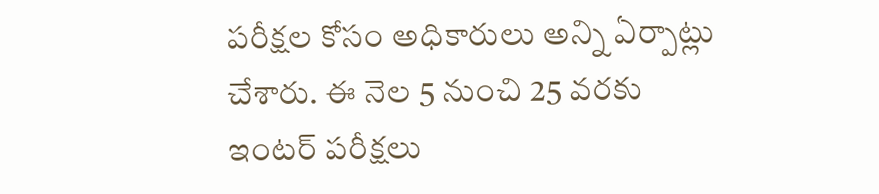పరీక్షల కోసం అధికారులు అన్ని ఏర్పాట్లు చేశారు. ఈ నెల 5 నుంచి 25 వరకు ఇంటర్ పరీక్షలు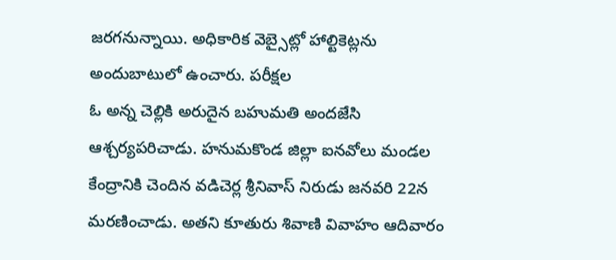జరగనున్నాయి. అధికారిక వెబ్సైట్లో హాల్టికెట్లను అందుబాటులో ఉంచారు. పరీక్షల
ఓ అన్న చెల్లికి అరుదైన బహుమతి అందజేసి ఆశ్చర్యపరిచాడు. హనుమకొండ జిల్లా ఐనవోలు మండల కేంద్రానికి చెందిన వడిచెర్ల శ్రీనివాస్ నిరుడు జనవరి 22న మరణించాడు. అతని కూతురు శివాణి వివాహం ఆదివారం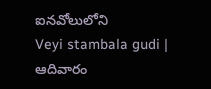ఐనవోలులోని
Veyi stambala gudi | ఆదివారం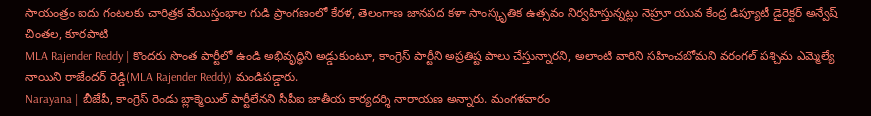సాయంత్రం ఐదు గంటలకు చారిత్రక వేయిస్తంభాల గుడి ప్రాంగణంలో కేరళ, తెలంగాణ జానపద కళా సాంస్కృతిక ఉత్సవం నిర్వహిస్తున్నట్లు నెహ్రూ యువ కేంద్ర డిప్యూటీ డైరెక్టర్ అన్వేష్ చింతల, కూరపాటి
MLA Rajender Reddy | కొందరు సొంత పార్టీలో ఉండి అభివృద్ధిని అడ్డుకుంటూ, కాంగ్రెస్ పార్టీని అప్రతిష్ట పాలు చేస్తున్నారని, అలాంటి వారిని సహించబోమని వరంగల్ పశ్చిమ ఎమ్మెల్యే నాయిని రాజేందర్ రెడ్డి(MLA Rajender Reddy) మండిపడ్డారు.
Narayana | బీజేపీ, కాంగ్రెస్ రెండు బ్లాక్మెయిల్ పార్టీలేనని సీపీఐ జాతీయ కార్యదర్శి నారాయణ అన్నారు. మంగళవారం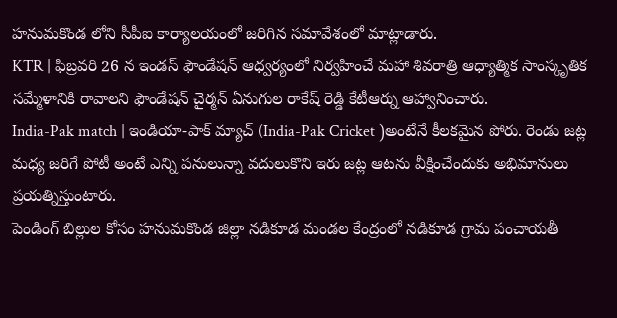హనుమకొండ లోని సీపీఐ కార్యాలయంలో జరిగిన సమావేశంలో మాట్లాడారు.
KTR | ఫిబ్రవరి 26 న ఇండస్ ఫౌండేషన్ ఆధ్వర్యంలో నిర్వహించే మహా శివరాత్రి ఆధ్యాత్మిక సాంస్కృతిక సమ్మేళానికి రావాలని ఫౌండేషన్ చైర్మన్ ఏనుగుల రాకేష్ రెడ్డి కేటీఆర్ను ఆహ్వానించారు.
India-Pak match | ఇండియా-పాక్ మ్యాచ్ (India-Pak Cricket )అంటేనే కీలకమైన పోరు. రెండు జట్ల మధ్య జరిగే పోటీ అంటే ఎన్ని పనులున్నా వదులుకొని ఇరు జట్ల ఆటను వీక్షించేందుకు అభిమానులు ప్రయత్నిస్తుంటారు.
పెండింగ్ బిల్లుల కోసం హనుమకొండ జిల్లా నడికూడ మండల కేంద్రంలో నడికూడ గ్రామ పంచాయతీ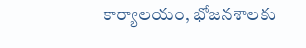కార్యాలయం, భోజనశాలకు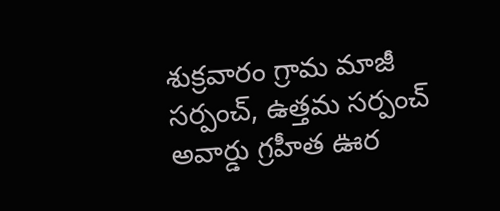శుక్రవారం గ్రామ మాజీ సర్పంచ్, ఉత్తమ సర్పంచ్ అవార్డు గ్రహీత ఊర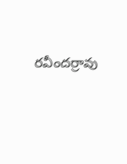రవీందర్రావు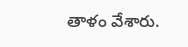తాళం వేశారు.